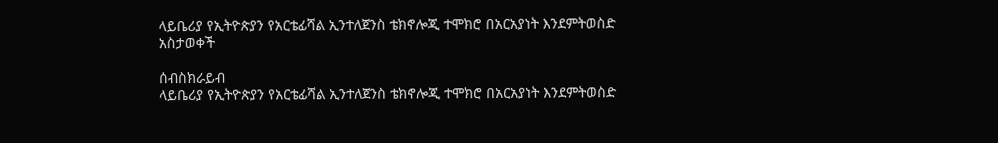ላይቤሪያ የኢትዮጵያን የአርቴፊሻል ኢንተለጀንስ ቴክኖሎጂ ተሞክሮ በአርአያነት እንደምትወስድ አስታወቀች

ሰብስክራይብ
ላይቤሪያ የኢትዮጵያን የአርቴፊሻል ኢንተለጀንስ ቴክኖሎጂ ተሞክሮ በአርአያነት እንደምትወስድ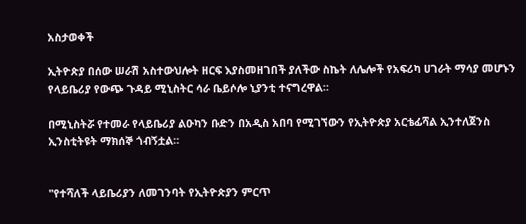አስታወቀች

ኢትዮጵያ በሰው ሠራሽ አስተውህሎት ዘርፍ እያስመዘገበች ያለችው ስኬት ለሌሎች የአፍሪካ ሀገራት ማሳያ መሆኑን የላይቤሪያ የውጭ ጉዳይ ሚኒስትር ሳራ ቤይሶሎ ኒያንቲ ተናግረዋል።

በሚኒስትሯ የተመራ የላይቤሪያ ልዑካን ቡድን በአዲስ አበባ የሚገኘውን የኢትዮጵያ አርቴፊሻል ኢንተለጀንስ ኢንስቲትዩት ማክሰኞ ጎብኝቷል።


"የተሻለች ላይቤሪያን ለመገንባት የኢትዮጵያን ምርጥ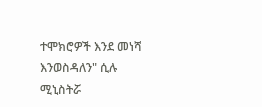ተሞክሮዎች እንደ መነሻ እንወስዳለን" ሲሉ ሚኒስትሯ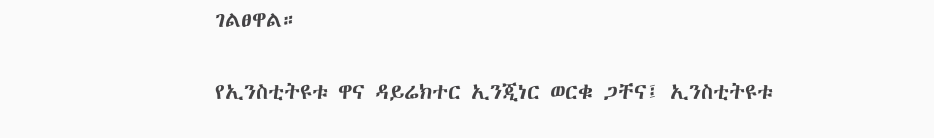ገልፀዋል።


የኢንስቲትዩቱ ዋና ዳይሬክተር ኢንጂነር ወርቁ ጋቸና፤ ኢንስቲትዩቱ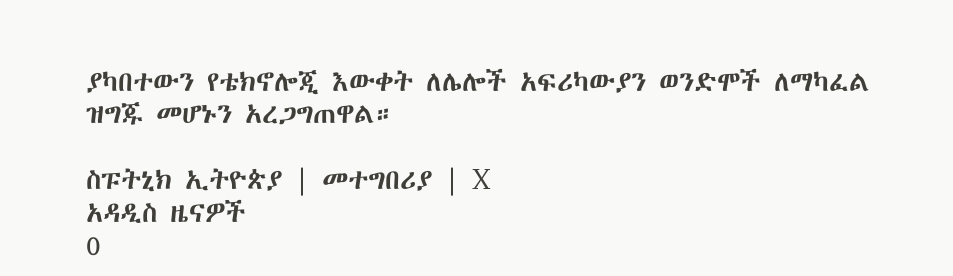ያካበተውን የቴክኖሎጂ እውቀት ለሌሎች አፍሪካውያን ወንድሞች ለማካፈል ዝግጁ መሆኑን አረጋግጠዋል።

ስፑትኒክ ኢትዮጵያ | መተግበሪያ | X
አዳዲስ ዜናዎች
0